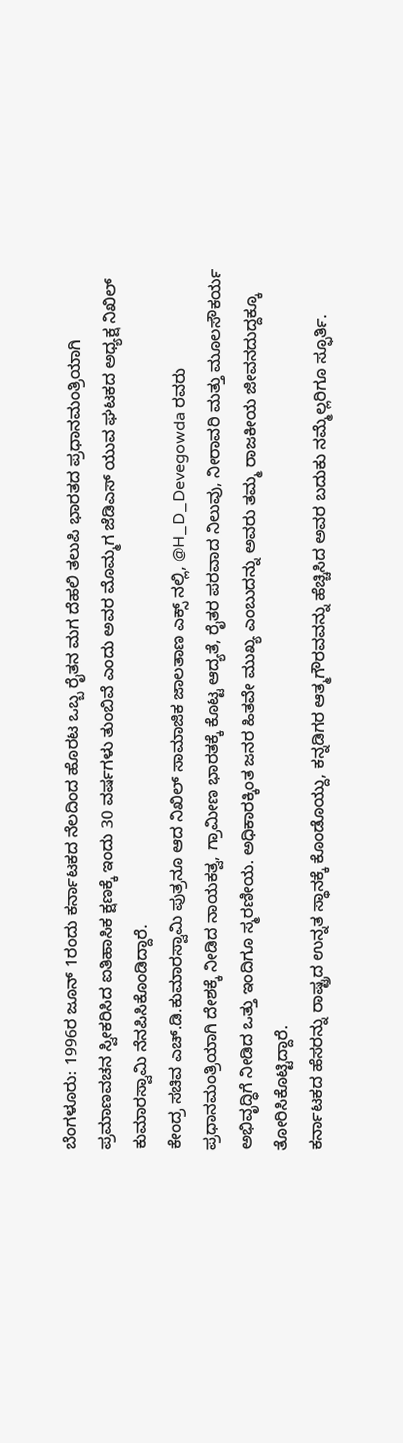ಬೆಂಗಳೂರು: 1996ರ ಜೂನ್ 1ರಂದು ಕರ್ನಾಟಕದ ನೆಲದಿಂದ ಹೊರಟ ಒಬ್ಬ ರೈತನ ಮಗ ದೆಹಲಿ ತಲುಪಿ ಭಾರತದ ಪ್ರಧಾನಮಂತ್ರಿಯಾಗಿ ಪ್ರಮಾಣವಚನ ಸ್ವೀಕರಿಸಿದ ಐತಿಹಾಸಿಕ ಕ್ಷಣಕ್ಕೆ ಇಂದು 30 ವರ್ಷಗಳು ತುಂಬಿವೆ ಎಂದು ಅವರ ಮೊಮ್ಮಗ ಜೆಡಿಎಸ್ ಯುವ ಘಟಕದ ಅಧ್ಯಕ್ಷ ನಿಖಿಲ್ ಕುಮಾರಸ್ವಾಮಿ ನೆನಪಿಸಿಕೊಂಡಿದ್ದಾರೆ.
ಕೇಂದ್ರ ಸಚಿವ ಎಚ್.ಡಿ.ಕುಮಾರಸ್ವಾಮಿ ಪುತ್ರನೂ ಆದ ನಿಖಿಲ್ ಸಾಮಾಜಿಕ ಜಾಲತಾಣ ಎಕ್ಸ್ ನಲ್ಲಿ, @H_D_Devegowda ರವರು ಪ್ರಧಾನಮಂತ್ರಿಯಾಗಿ ದೇಶಕ್ಕೆ ನೀಡಿದ ನಾಯಕತ್ವ, ಗ್ರಾಮೀಣ ಭಾರತಕ್ಕೆ ಕೊಟ್ಟ ಆದ್ಯತೆ, ರೈತರ ಪರವಾದ ನಿಲುವು, ನೀರಾವರಿ ಮತ್ತು ಮೂಲಸೌಕರ್ಯ ಅಭಿವೃದ್ಧಿಗೆ ನೀಡಿದ ಒತ್ತು ಇಂದಿಗೂ ಸ್ಮರಣೀಯ. ಅಧಿಕಾರಕ್ಕಿಂತ ಜನರ ಹಿತವೇ ಮುಖ್ಯ ಎಂಬುದನ್ನು ಅವರು ತಮ್ಮ ರಾಜಕೀಯ ಜೀವನದುದ್ದಕ್ಕೂ ತೋರಿಸಿಕೊಟ್ಟಿದ್ದಾರೆ.
ಕರ್ನಾಟಕದ ಹೆಸರನ್ನು ರಾಷ್ಟ್ರದ ಉನ್ನತ ಸ್ಥಾನಕ್ಕೆ ಕೊಂಡೊಯ್ದು, ಕನ್ನಡಿಗರ ಆತ್ಮಗೌರವವನ್ನು ಹೆಚ್ಚಿಸಿದ ಅವರ ಬದುಕು ನಮ್ಮೆಲ್ಲರಿಗೂ ಸ್ಫೂರ್ತಿ.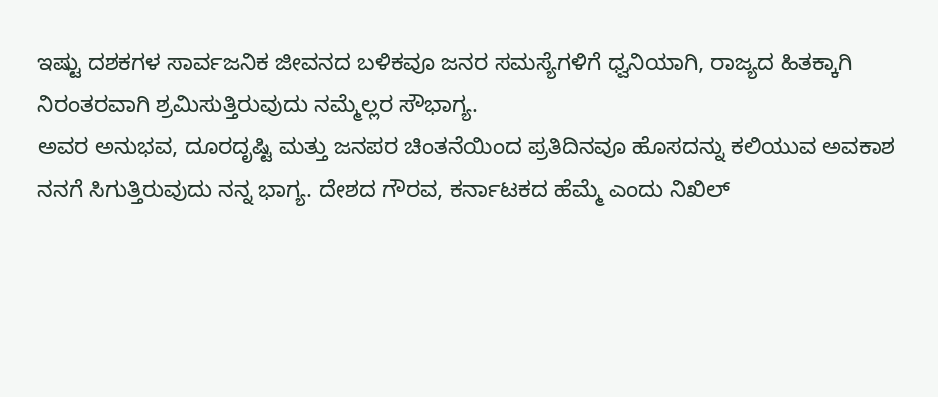ಇಷ್ಟು ದಶಕಗಳ ಸಾರ್ವಜನಿಕ ಜೀವನದ ಬಳಿಕವೂ ಜನರ ಸಮಸ್ಯೆಗಳಿಗೆ ಧ್ವನಿಯಾಗಿ, ರಾಜ್ಯದ ಹಿತಕ್ಕಾಗಿ ನಿರಂತರವಾಗಿ ಶ್ರಮಿಸುತ್ತಿರುವುದು ನಮ್ಮೆಲ್ಲರ ಸೌಭಾಗ್ಯ.
ಅವರ ಅನುಭವ, ದೂರದೃಷ್ಟಿ ಮತ್ತು ಜನಪರ ಚಿಂತನೆಯಿಂದ ಪ್ರತಿದಿನವೂ ಹೊಸದನ್ನು ಕಲಿಯುವ ಅವಕಾಶ ನನಗೆ ಸಿಗುತ್ತಿರುವುದು ನನ್ನ ಭಾಗ್ಯ. ದೇಶದ ಗೌರವ, ಕರ್ನಾಟಕದ ಹೆಮ್ಮೆ ಎಂದು ನಿಖಿಲ್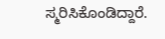ಸ್ಮರಿಸಿಕೊಂಡಿದ್ದಾರೆ.